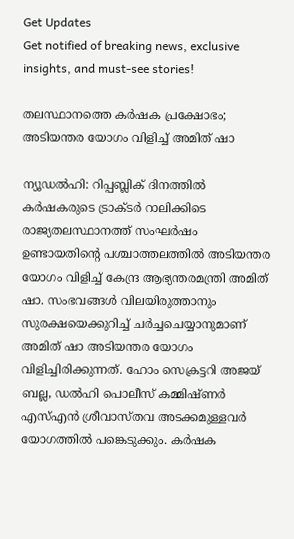Get Updates
Get notified of breaking news, exclusive insights, and must-see stories!

തലസ്ഥാനത്തെ കര്‍ഷക പ്രക്ഷോഭം; അടിയന്തര യോഗം വിളിച്ച്‌ അമിത്‌ ഷാ

ന്യൂഡല്‍ഹി: റിപ്പബ്ലിക്‌ ദിനത്തില്‍ കര്‍ഷകരുടെ ട്രാക്ടര്‍ റാലിക്കിടെ രാജ്യതലസ്ഥാനത്ത്‌ സംഘര്‍ഷം ഉണ്ടായതിന്റെ പശ്ചാത്തലത്തില്‍ അടിയന്തര യോഗം വിളിച്ച്‌ കേന്ദ്ര ആഭ്യന്തരമന്ത്രി അമിത്‌ ഷാ. സംഭവങ്ങള്‍ വിലയിരുത്താനും സുരക്ഷയെക്കുറിച്ച്‌ ചര്‍ച്ചചെയ്യാനുമാണ്‌ അമിത്‌ ഷാ അടിയന്തര യോഗം വിളിച്ചിരിക്കുന്നത്‌. ഹോം സെക്രട്ടറി അജയ്‌ ബല്ല, ഡല്‍ഹി പൊലീസ്‌ കമ്മിഷ്‌ണര്‍ എസ്‌എന്‍ ശ്രീവാസ്‌തവ അടക്കമുള്ളവര്‍ യോഗത്തില്‍ പങ്കെടുക്കും. കര്‍ഷക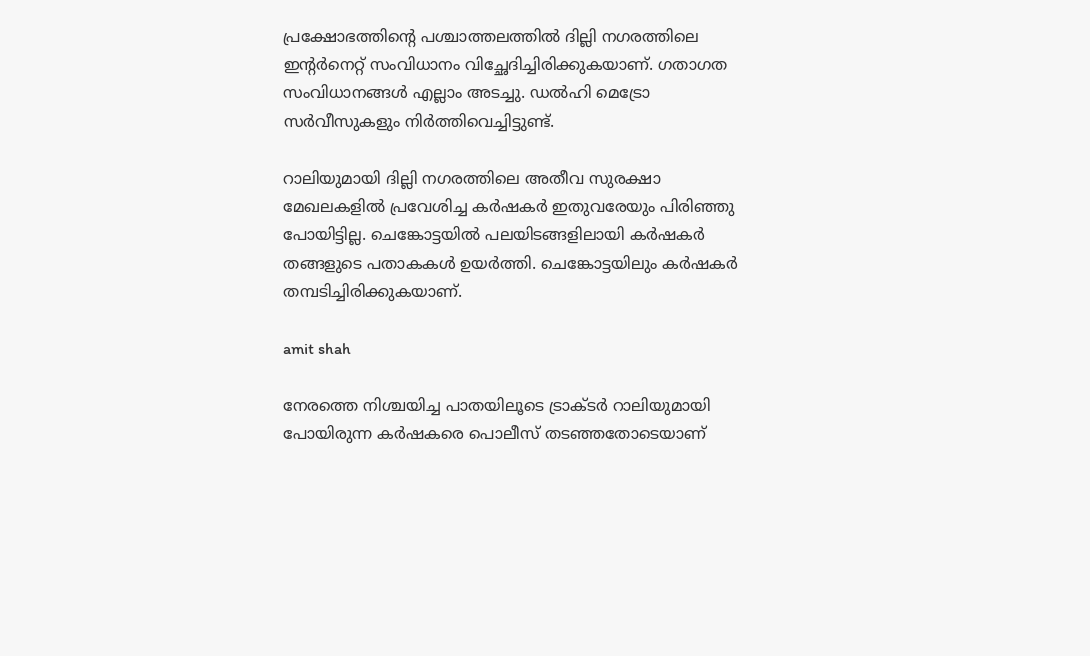പ്രക്ഷോഭത്തിന്റെ പശ്ചാത്തലത്തില്‍ ദില്ലി നഗരത്തിലെ ഇന്റര്‍നെറ്റ്‌ സംവിധാനം വിച്ഛേദിച്ചിരിക്കുകയാണ്‌. ഗതാഗത സംവിധാനങ്ങള്‍ എല്ലാം അടച്ചു. ഡല്‍ഹി മെട്രോ സര്‍വീസുകളും നിര്‍ത്തിവെച്ചിട്ടുണ്ട്‌.

റാലിയുമായി ദില്ലി നഗരത്തിലെ അതീവ സുരക്ഷാ മേഖലകളില്‍ പ്രവേശിച്ച കര്‍ഷകര്‍ ഇതുവരേയും പിരിഞ്ഞു പോയിട്ടില്ല. ചെങ്കോട്ടയില്‍ പലയിടങ്ങളിലായി കര്‍ഷകര്‍ തങ്ങളുടെ പതാകകള്‍ ഉയര്‍ത്തി. ചെങ്കോട്ടയിലും കര്‍ഷകര്‍ തമ്പടിച്ചിരിക്കുകയാണ്‌.

amit shah

നേരത്തെ നിശ്ചയിച്ച പാതയിലൂടെ ട്രാക്ടര്‍ റാലിയുമായി പോയിരുന്ന കര്‍ഷകരെ പൊലീസ്‌ തടഞ്ഞതോടെയാണ്‌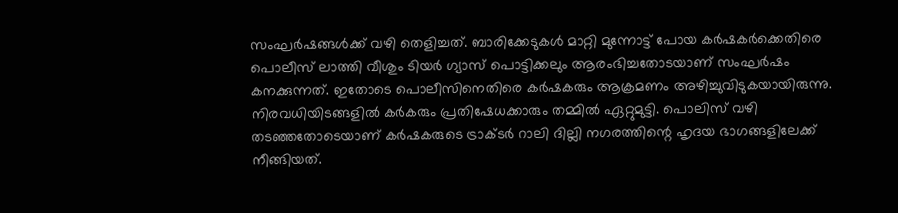സംഘര്‍ഷങ്ങള്‍ക്ക്‌ വഴി തെളിച്ചത്‌. ബാരിക്കേടുകള്‍ മാറ്റി മുന്നോട്ട്‌ പോയ കര്‍ഷകര്‍ക്കെതിരെ പൊലീസ്‌ ലാത്തി വീശും ടിയര്‍ ഗ്യാസ്‌ പൊട്ടിക്കലും ആരംഭിച്ചതോടയാണ്‌ സംഘര്‍ഷം കനക്കുന്നത്‌. ഇതോടെ പൊലീസിനെതിരെ കര്‍ഷകരും ആക്രമണം അഴിച്ചുവിടുകയായിരുന്നു. നിരവധിയിടങ്ങളില്‍ കര്‍കരും പ്രതിഷേധക്കാരും തമ്മില്‍ ഏറ്റുമുട്ടി. പൊലിസ്‌ വഴി തടഞ്ഞതോടെയാണ്‌ കര്‍ഷകരുടെ ട്രാക്ടര്‍ റാലി ദില്ലി നഗരത്തിന്റെ ഹൃദയ ഭാഗങ്ങളിലേക്ക്‌ നീങ്ങിയത്‌.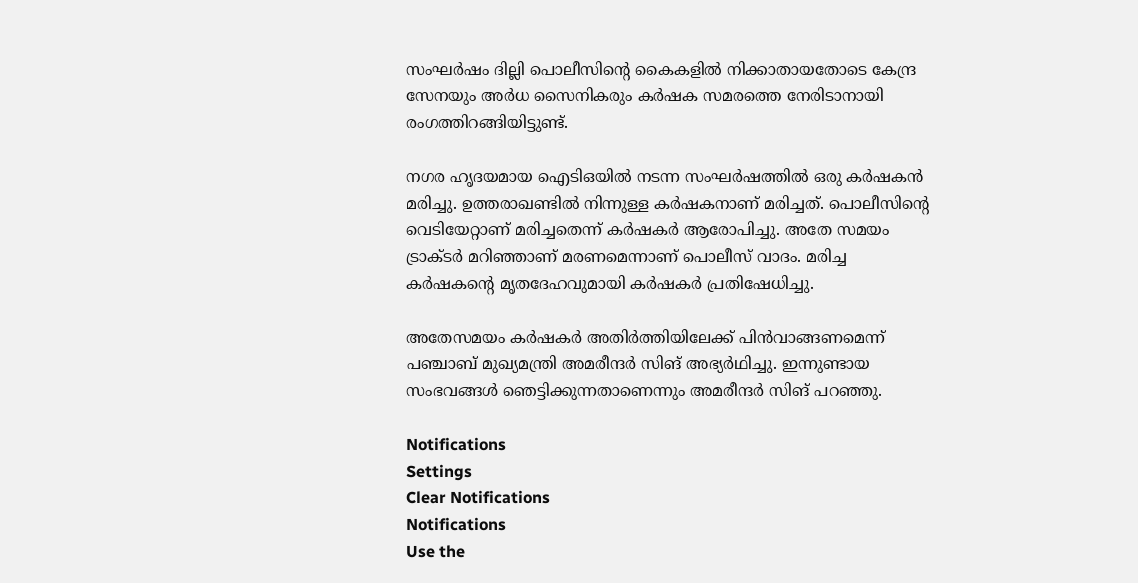സംഘര്‍ഷം ദില്ലി പൊലീസിന്റെ കൈകളില്‍ നിക്കാതായതോടെ കേന്ദ്ര സേനയും അര്‍ധ സൈനികരും കര്‍ഷക സമരത്തെ നേരിടാനായി രംഗത്തിറങ്ങിയിട്ടുണ്ട്‌.

നഗര ഹൃദയമായ ഐടിഒയില്‍ നടന്ന സംഘര്‍ഷത്തില്‍ ഒരു കര്‍ഷകന്‍ മരിച്ചു. ഉത്തരാഖണ്ടില്‍ നിന്നുള്ള കര്‍ഷകനാണ്‌ മരിച്ചത്‌. പൊലീസിന്റെ വെടിയേറ്റാണ്‌ മരിച്ചതെന്ന്‌ കര്‍ഷകര്‍ ആരോപിച്ചു. അതേ സമയം ട്രാക്ടര്‍ മറിഞ്ഞാണ്‌ മരണമെന്നാണ്‌ പൊലീസ്‌ വാദം. മരിച്ച കര്‍ഷകന്റെ മൃതദേഹവുമായി കര്‍ഷകര്‍ പ്രതിഷേധിച്ചു.

അതേസമയം കര്‍ഷകര്‍ അതിര്‍ത്തിയിലേക്ക്‌ പിന്‍വാങ്ങണമെന്ന്‌ പഞ്ചാബ്‌ മുഖ്യമന്ത്രി അമരീന്ദര്‍ സിങ്‌ അഭ്യര്‍ഥിച്ചു. ഇന്നുണ്ടായ സംഭവങ്ങള്‍ ഞെട്ടിക്കുന്നതാണെന്നും അമരീന്ദര്‍ സിങ്‌ പറഞ്ഞു.

Notifications
Settings
Clear Notifications
Notifications
Use the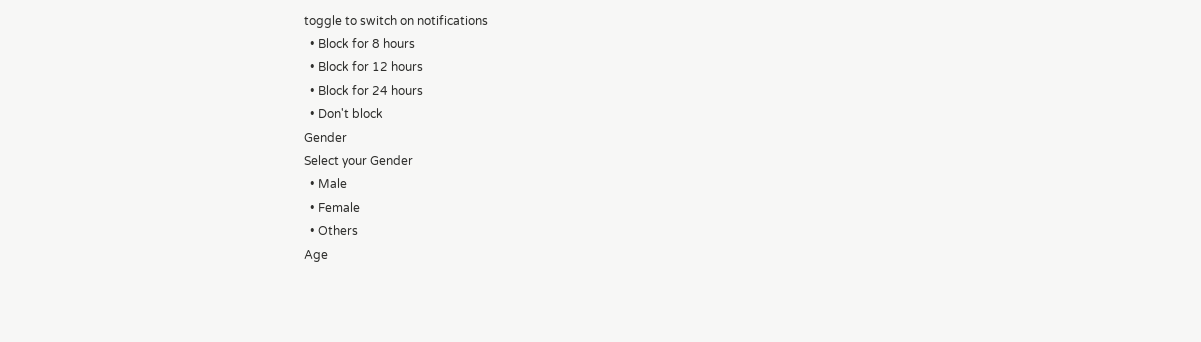toggle to switch on notifications
  • Block for 8 hours
  • Block for 12 hours
  • Block for 24 hours
  • Don't block
Gender
Select your Gender
  • Male
  • Female
  • Others
Age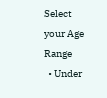Select your Age Range
  • Under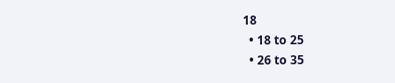18
  • 18 to 25
  • 26 to 35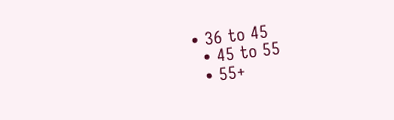• 36 to 45
  • 45 to 55
  • 55+